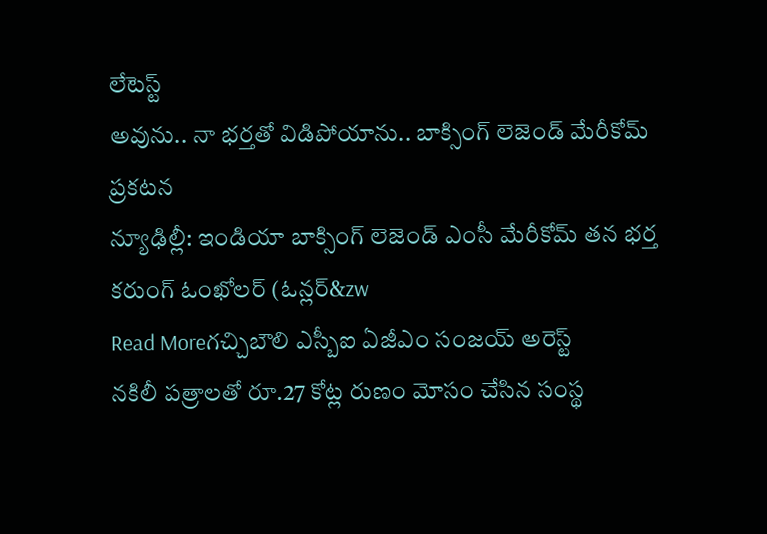లేటెస్ట్
అవును.. నా భర్తతో విడిపోయాను.. బాక్సింగ్ లెజెండ్ మేరీకోమ్ ప్రకటన
న్యూఢిల్లీ: ఇండియా బాక్సింగ్ లెజెండ్ ఎంసీ మేరీకోమ్ తన భర్త కరుంగ్ ఓంఖోలర్ (ఓన్లర్&zw
Read Moreగచ్చిబౌలి ఎస్బీఐ ఏజీఎం సంజయ్ అరెస్ట్
నకిలీ పత్రాలతో రూ.27 కోట్ల రుణం మోసం చేసిన సంస్థ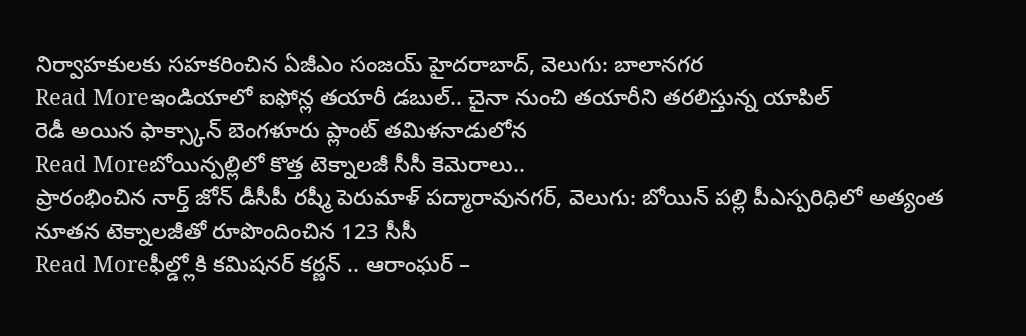నిర్వాహకులకు సహకరించిన ఏజీఎం సంజయ్ హైదరాబాద్, వెలుగు: బాలానగర
Read Moreఇండియాలో ఐఫోన్ల తయారీ డబుల్.. చైనా నుంచి తయారీని తరలిస్తున్న యాపిల్
రెడీ అయిన ఫాక్స్కాన్ బెంగళూరు ప్లాంట్ తమిళనాడులోన
Read Moreబోయిన్పల్లిలో కొత్త టెక్నాలజీ సీసీ కెమెరాలు..
ప్రారంభించిన నార్త్ జోన్ డీసీపీ రష్మీ పెరుమాళ్ పద్మారావునగర్, వెలుగు: బోయిన్ పల్లి పీఎస్పరిధిలో అత్యంత నూతన టెక్నాలజీతో రూపొందించిన 123 సీసీ
Read Moreఫీల్డ్లోకి కమిషనర్ కర్ణన్ .. ఆరాంఘర్ –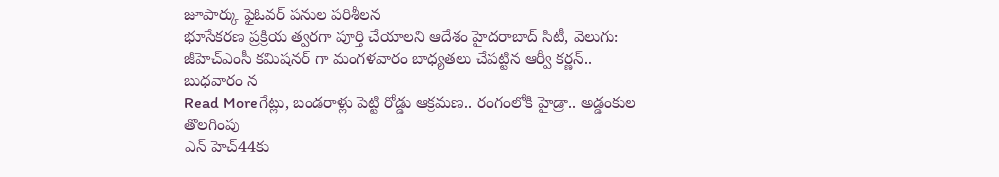జూపార్కు ఫైఓవర్ పనుల పరిశీలన
భూసేకరణ ప్రక్రియ త్వరగా పూర్తి చేయాలని ఆదేశం హైదరాబాద్ సిటీ, వెలుగు: జీహెచ్ఎంసీ కమిషనర్ గా మంగళవారం బాధ్యతలు చేపట్టిన ఆర్వీ కర్ణన్.. బుధవారం న
Read Moreగేట్లు, బండరాళ్లు పెట్టి రోడ్డు ఆక్రమణ.. రంగంలోకి హైడ్రా.. అడ్డంకుల తొలగింపు
ఎన్ హెచ్44కు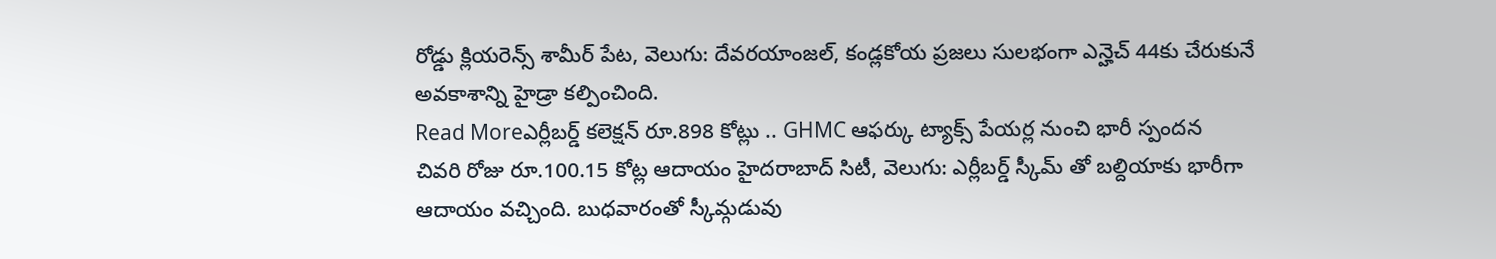రోడ్డు క్లియరెన్స్ శామీర్ పేట, వెలుగు: దేవరయాంజల్, కండ్లకోయ ప్రజలు సులభంగా ఎన్హెచ్ 44కు చేరుకునే అవకాశాన్ని హైడ్రా కల్పించింది.
Read Moreఎర్లీబర్డ్ కలెక్షన్ రూ.898 కోట్లు .. GHMC ఆఫర్కు ట్యాక్స్ పేయర్ల నుంచి భారీ స్పందన
చివరి రోజు రూ.100.15 కోట్ల ఆదాయం హైదరాబాద్ సిటీ, వెలుగు: ఎర్లీబర్డ్ స్కీమ్ తో బల్దియాకు భారీగా ఆదాయం వచ్చింది. బుధవారంతో స్కీమ్గడువు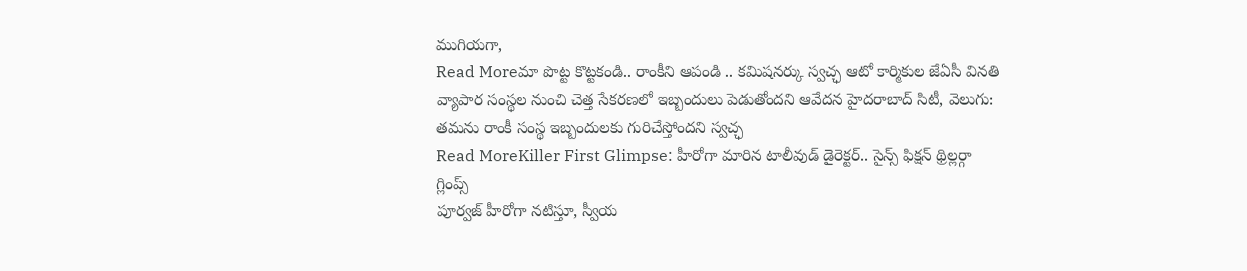ముగియగా,
Read Moreమా పొట్ట కొట్టకండి.. రాంకీని ఆపండి .. కమిషనర్కు స్వచ్ఛ ఆటో కార్మికుల జేఏసీ వినతి
వ్యాపార సంస్థల నుంచి చెత్త సేకరణలో ఇబ్బందులు పెడుతోందని ఆవేదన హైదరాబాద్ సిటీ, వెలుగు: తమను రాంకీ సంస్థ ఇబ్బందులకు గురిచేస్తోందని స్వచ్ఛ
Read MoreKiller First Glimpse: హీరోగా మారిన టాలీవుడ్ డైరెక్టర్.. సైన్స్ ఫిక్షన్ థ్రిల్లర్గా గ్లింప్స్
పూర్వజ్ హీరోగా నటిస్తూ, స్వీయ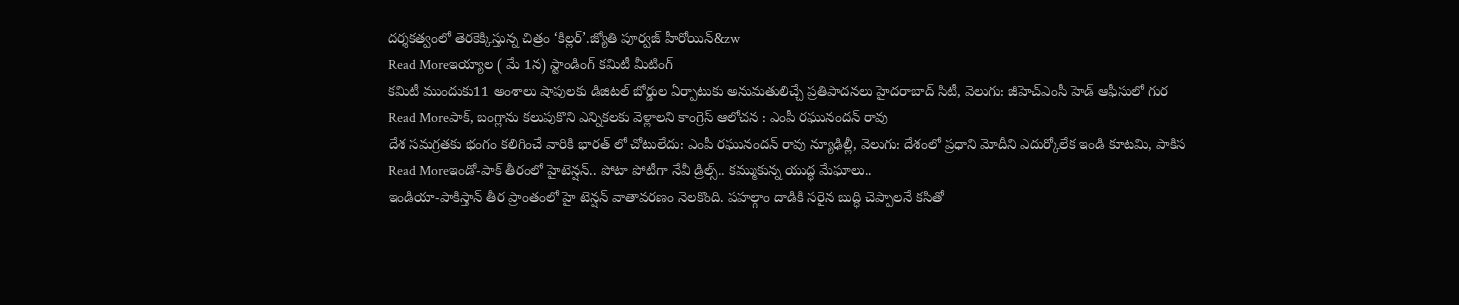దర్శకత్వంలో తెరకెక్కిస్తున్న చిత్రం ‘కిల్లర్’.జ్యోతి పూర్వజ్ హీరోయిన్&zw
Read Moreఇయ్యాల ( మే 1న) స్టాండింగ్ కమిటీ మీటింగ్
కమిటీ ముందుకు11 అంశాలు షాపులకు డిజిటల్ బోర్డుల ఏర్పాటుకు అనుమతులిచ్చే ప్రతిపాదనలు హైదరాబాద్ సిటీ, వెలుగు: జీహెచ్ఎంసీ హెడ్ ఆఫీసులో గుర
Read Moreపాక్, బంగ్లాను కలుపుకొని ఎన్నికలకు వెళ్లాలని కాంగ్రెస్ ఆలోచన : ఎంపీ రఘునందన్ రావు
దేశ సమగ్రతకు భంగం కలిగించే వారికి భారత్ లో చోటులేదు: ఎంపీ రఘునందన్ రావు న్యూఢిల్లీ, వెలుగు: దేశంలో ప్రధాని మోదీని ఎదుర్కోలేక ఇండి కూటమి, పాకిస
Read Moreఇండో-పాక్ తీరంలో హైటెన్షన్.. పోటా పోటీగా నేవీ డ్రిల్స్.. కమ్ముకున్న యుద్ధ మేఘాలు..
ఇండియా-పాకిస్తాన్ తీర ప్రాంతంలో హై టెన్షన్ వాతావరణం నెలకొంది. పహల్గాం దాడికి సరైన బుద్ధి చెప్పాలనే కసితో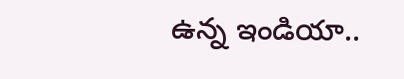ఉన్న ఇండియా..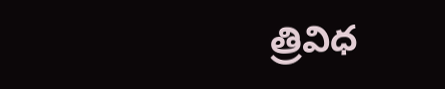త్రివిధ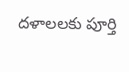దళాలలకు పూర్తి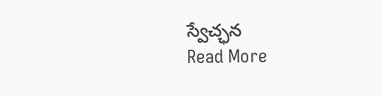స్వేచ్ఛన
Read More